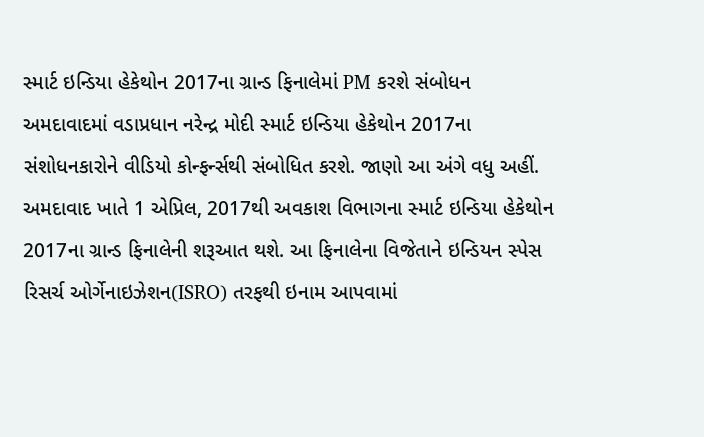સ્માર્ટ ઇન્ડિયા હેકેથોન 2017ના ગ્રાન્ડ ફિનાલેમાં PM કરશે સંબોધન
અમદાવાદમાં વડાપ્રધાન નરેન્દ્ર મોદી સ્માર્ટ ઇન્ડિયા હેકેથોન 2017ના સંશોધનકારોને વીડિયો કોન્ફર્ન્સથી સંબોધિત કરશે. જાણો આ અંગે વધુ અહીં.
અમદાવાદ ખાતે 1 એપ્રિલ, 2017થી અવકાશ વિભાગના સ્માર્ટ ઇન્ડિયા હેકેથોન 2017ના ગ્રાન્ડ ફિનાલેની શરૂઆત થશે. આ ફિનાલેના વિજેતાને ઇન્ડિયન સ્પેસ રિસર્ચ ઓર્ગેનાઇઝેશન(ISRO) તરફથી ઇનામ આપવામાં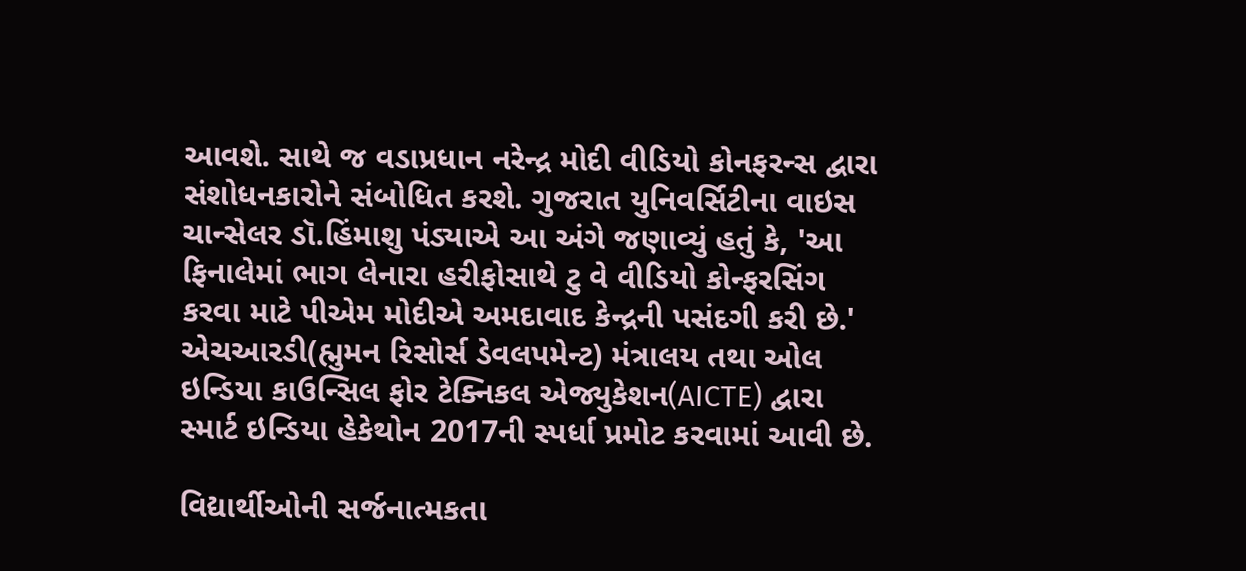આવશે. સાથે જ વડાપ્રધાન નરેન્દ્ર મોદી વીડિયો કોનફરન્સ દ્વારા સંશોધનકારોને સંબોધિત કરશે. ગુજરાત યુનિવર્સિટીના વાઇસ ચાન્સેલર ડૉ.હિંમાશુ પંડ્યાએ આ અંગે જણાવ્યું હતું કે, 'આ ફિનાલેમાં ભાગ લેનારા હરીફોસાથે ટુ વે વીડિયો કોન્ફરસિંગ કરવા માટે પીએમ મોદીએ અમદાવાદ કેન્દ્રની પસંદગી કરી છે.' એચઆરડી(હ્મુમન રિસોર્સ ડેવલપમેન્ટ) મંત્રાલય તથા ઓલ ઇન્ડિયા કાઉન્સિલ ફોર ટેક્નિકલ એજ્યુકેશન(AICTE) દ્વારા સ્માર્ટ ઇન્ડિયા હેકેથોન 2017ની સ્પર્ધા પ્રમોટ કરવામાં આવી છે.

વિદ્યાર્થીઓની સર્જનાત્મકતા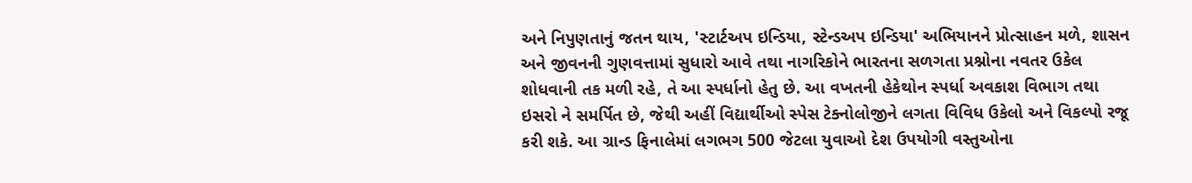અને નિપુણતાનું જતન થાય, 'સ્ટાર્ટઅપ ઇન્ડિયા, સ્ટેન્ડઅપ ઇન્ડિયા' અભિયાનને પ્રોત્સાહન મળે, શાસન અને જીવનની ગુણવત્તામાં સુધારો આવે તથા નાગરિકોને ભારતના સળગતા પ્રશ્નોના નવતર ઉકેલ શોધવાની તક મળી રહે, તે આ સ્પર્ધાનો હેતુ છે. આ વખતની હેકેથોન સ્પર્ધા અવકાશ વિભાગ તથા ઇસરો ને સમર્પિત છે, જેથી અહીં વિદ્યાર્થીઓ સ્પેસ ટેક્નોલોજીને લગતા વિવિધ ઉકેલો અને વિકલ્પો રજૂ કરી શકે. આ ગ્રાન્ડ ફિનાલેમાં લગભગ 500 જેટલા યુવાઓ દેશ ઉપયોગી વસ્તુઓના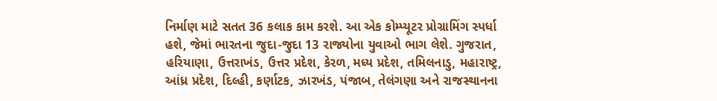નિર્માણ માટે સતત 36 કલાક કામ કરશે. આ એક કોમ્પ્યૂટર પ્રોગ્રામિંગ સ્પર્ધા હશે, જેમાં ભારતના જુદા-જુદા 13 રાજ્યોના યુવાઓ ભાગ લેશે. ગુજરાત, હરિયાણા, ઉત્તરાખંડ, ઉત્તર પ્રદેશ, કેરળ, મધ્ય પ્રદેશ, તમિલનાડુ, મહારાષ્ટ્ર, આંધ્ર પ્રદેશ, દિલ્હી, કર્ણાટક, ઝારખંડ, પંજાબ, તેલંગણા અને રાજસ્થાનના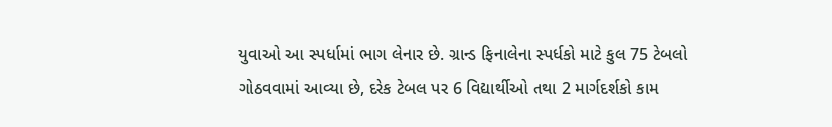યુવાઓ આ સ્પર્ધામાં ભાગ લેનાર છે. ગ્રાન્ડ ફિનાલેના સ્પર્ધકો માટે કુલ 75 ટેબલો ગોઠવવામાં આવ્યા છે, દરેક ટેબલ પર 6 વિદ્યાર્થીઓ તથા 2 માર્ગદર્શકો કામ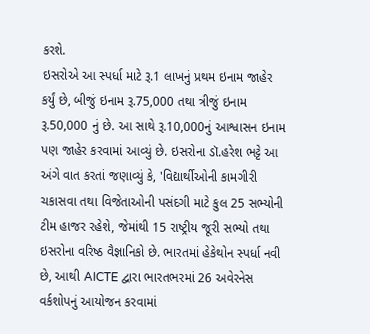કરશે.
ઇસરોએ આ સ્પર્ધા માટે રૂ.1 લાખનું પ્રથમ ઇનામ જાહેર કર્યું છે, બીજું ઇનામ રૂ.75,000 તથા ત્રીજું ઇનામ રૂ.50,000 નું છે. આ સાથે રૂ.10,000નું આશ્વાસન ઇનામ પણ જાહેર કરવામાં આવ્યું છે. ઇસરોના ડૉ.હરેશ ભટ્ટે આ અંગે વાત કરતાં જણાવ્યું કે, 'વિદ્યાર્થીઓની કામગીરી ચકાસવા તથા વિજેતાઓની પસંદગી માટે કુલ 25 સભ્યોની ટીમ હાજર રહેશે, જેમાંથી 15 રાષ્ટ્રીય જૂરી સભ્યો તથા ઇસરોના વરિષ્ઠ વૈજ્ઞાનિકો છે. ભારતમાં હેકેથોન સ્પર્ધા નવી છે, આથી AICTE દ્વારા ભારતભરમાં 26 અવેરનેસ વર્કશોપનું આયોજન કરવામાં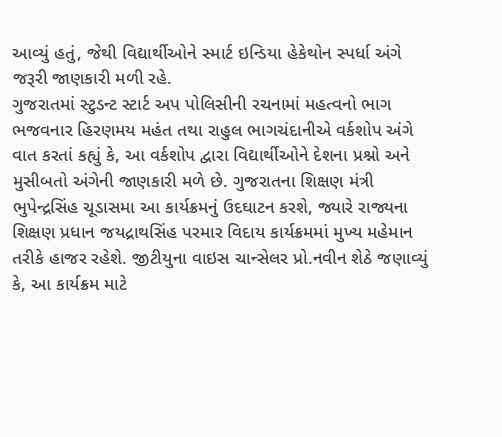આવ્યું હતું, જેથી વિદ્યાર્થીઓને સ્માર્ટ ઇન્ડિયા હેકેથોન સ્પર્ધા અંગે જરૂરી જાણકારી મળી રહે.
ગુજરાતમાં સ્ટુડન્ટ સ્ટાર્ટ અપ પોલિસીની રચનામાં મહત્વનો ભાગ ભજવનાર હિરણમય મહંત તથા રાહુલ ભાગચંદાનીએ વર્કશોપ અંગે વાત કરતાં કહ્યું કે, આ વર્કશોપ દ્વારા વિદ્યાર્થીઓને દેશના પ્રશ્નો અને મુસીબતો અંગેની જાણકારી મળે છે. ગુજરાતના શિક્ષણ મંત્રી ભુપેન્દ્રસિંહ ચૂડાસમા આ કાર્યક્રમનું ઉદઘાટન કરશે, જ્યારે રાજ્યના શિક્ષણ પ્રધાન જયદ્રાથસિંહ પરમાર વિદાય કાર્યક્રમમાં મુખ્ય મહેમાન તરીકે હાજર રહેશે. જીટીયુના વાઇસ ચાન્સેલર પ્રો.નવીન શેઠે જણાવ્યું કે, આ કાર્યક્રમ માટે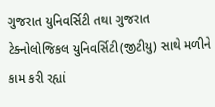ગુજરાત યુનિવર્સિટી તથા ગુજરાત ટેક્નોલોજિકલ યુનિવર્સિટી(જીટીયુ) સાથે મળીને કામ કરી રહ્યાં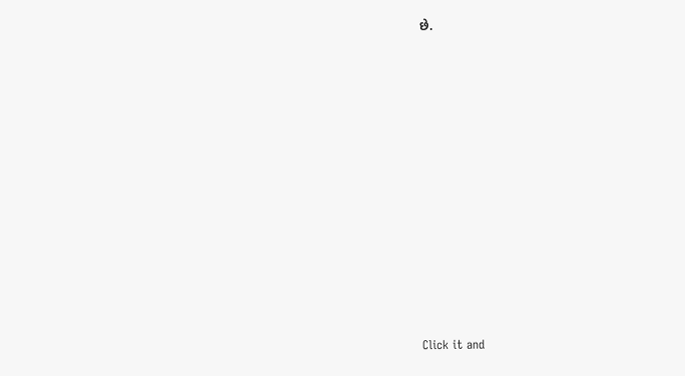છે.












Click it and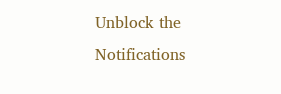Unblock the Notifications